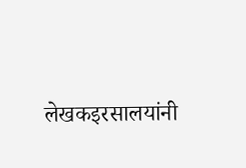लेखकइरसालयांनी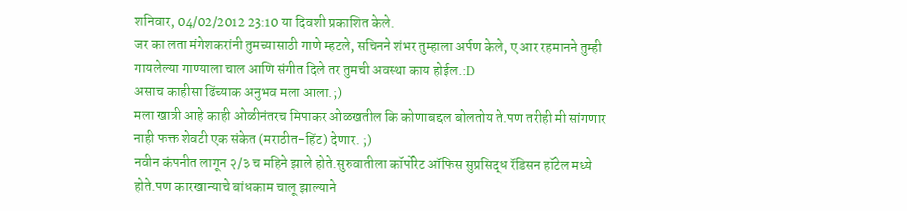शनिवार, 04/02/2012 23:10 या दिवशी प्रकाशित केले.
जर का लता मंगेशकरांनी तुमच्यासाठी गाणे म्हटले, सचिनने शंभर तुम्हाला अर्पण केले, ए आर रहमानने तुम्ही गायलेल्या गाण्याला चाल आणि संगीत दिले तर तुमची अवस्था काय होईल.:D
असाच काहीसा ढिंच्याक अनुभव मला आला.;)
मला खात्री आहे काही ओळीनंतरच मिपाकर ओळखतील कि कोणाबद्दल बोलतोय ते.पण तरीही मी सांगणार नाही फक्त शेवटी एक संकेत (मराठीत-हिंट) देणार. ;)
नवीन कंपनीत लागून २/३ च महिने झाले होते.सुरुवातीला कॉर्पोरेट ऑफिस सुप्रसिद्ध रॅडिसन हॉटेल मध्ये होते.पण कारखान्याचे बांधकाम चालू झाल्याने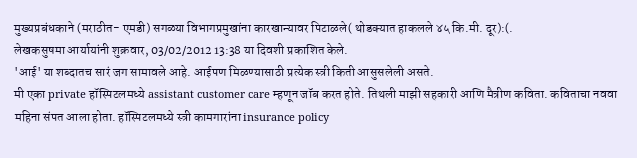मुख्यप्रबंधकाने (मराठीत- एमडी) सगळ्या विभागप्रमुखांना कारखान्यावर पिटाळले( थोडक्यात हाकलले ४५ कि.मी. दूर):(.
लेखकसुषमा आर्यायांनी शुक्रवार, 03/02/2012 13:38 या दिवशी प्रकाशित केले.
'आई' या शब्दातच सारं जग सामावले आहे. आईपण मिळण्यासाठी प्रत्येक स्त्री किती आसुसलेली असते.
मी एका private हॉस्पिटलमध्ये assistant customer care म्हणून जॉब करत होते. तिथली माझी सहकारी आणि मैत्रीण कविता. कविताचा नववा महिना संपत आला होता. हॉस्पिटलमध्ये स्त्री कामगारांना insurance policy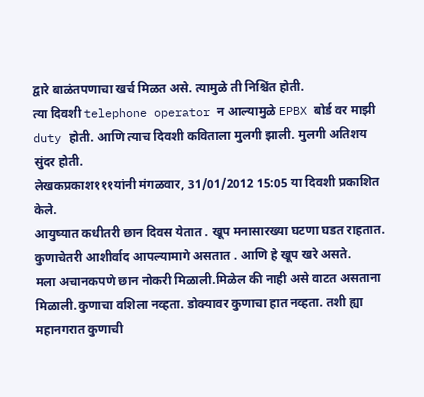द्वारे बाळंतपणाचा खर्च मिळत असे. त्यामुळे ती निश्चिंत होती.
त्या दिवशी telephone operator न आल्यामुळे EPBX बोर्ड वर माझी duty होती. आणि त्याच दिवशी कविताला मुलगी झाली. मुलगी अतिशय सुंदर होती.
लेखकप्रकाश१११यांनी मंगळवार, 31/01/2012 15:05 या दिवशी प्रकाशित केले.
आयुष्यात कधीतरी छान दिवस येतात . खूप मनासारख्या घटणा घडत राहतात. कुणाचेतरी आशीर्वाद आपल्यामागे असतात . आणि हे खूप खरे असते.
मला अचानकपणे छान नोकरी मिळाली.मिळेल की नाही असे वाटत असताना मिळाली.कुणाचा वशिला नव्हता. डोक्यावर कुणाचा हात नव्हता. तशी ह्या महानगरात कुणाची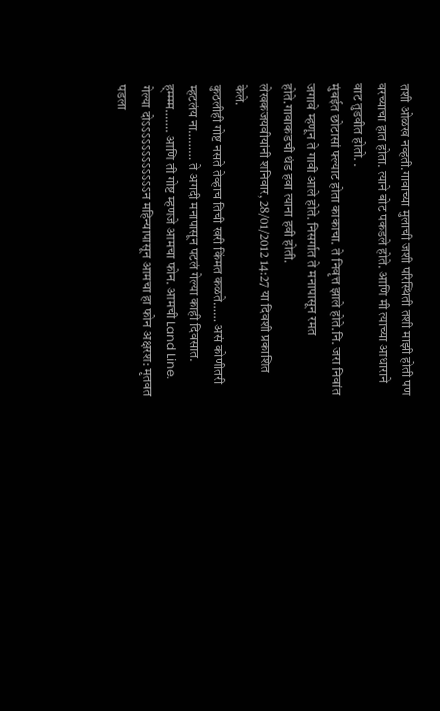तशी ओळख नव्हती.गावाच्या मुलाची जशी परिस्थिती तशी माझी होती पण वरच्याचा हात होता. त्याने बोट पकडले होते. आणि मी त्याच्या आधाराने वाट तुडवीत होतो. .
मुंबईत छोटासां फ्ल्याट होता काकाचा. ते निवृत्त झाले होते.नि. जरा निवांत जगावे म्हणून ते गावी आले होते. निसर्गात ते मनापासून रमत होते.गावाकडची थंड हवा त्याना हवी होती.
लेखकजयवीयांनी शनिवार, 28/01/2012 14:27 या दिवशी प्रकाशित केले.
कुठलीही गोष्ट नसते तेव्हाच तिची खरी किंमत कळते…… असं कोणीतरी म्हटलंय ना……… ते अगदी मनापासून पटलं गेल्या काही दिवसात. ह्म्म्म्म……. आणि ती गोष्ट म्हणजे आमचा फोन. आमची Land Line. गेल्या दोऽऽऽऽऽऽऽऽऽऽऽऽन महिन्यापासून आमचा हा फोन अक्षरश: मृतवत पडला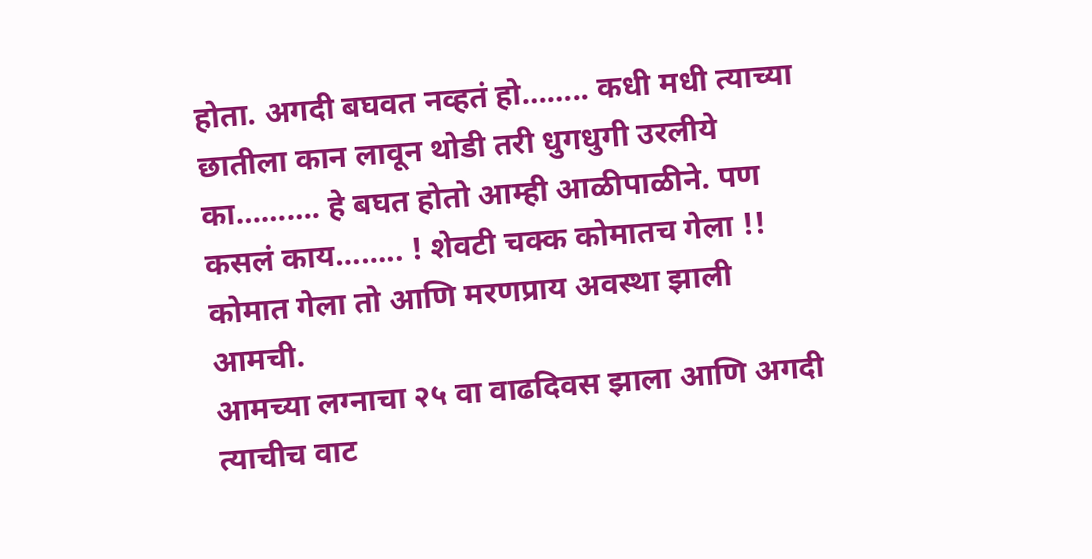होता. अगदी बघवत नव्हतं हो…….. कधी मधी त्याच्या छातीला कान लावून थोडी तरी धुगधुगी उरलीये का………. हे बघत होतो आम्ही आळीपाळीने. पण कसलं काय…….. ! शेवटी चक्क कोमातच गेला !! कोमात गेला तो आणि मरणप्राय अवस्था झाली आमची.
आमच्या लग्नाचा २५ वा वाढदिवस झाला आणि अगदी त्याचीच वाट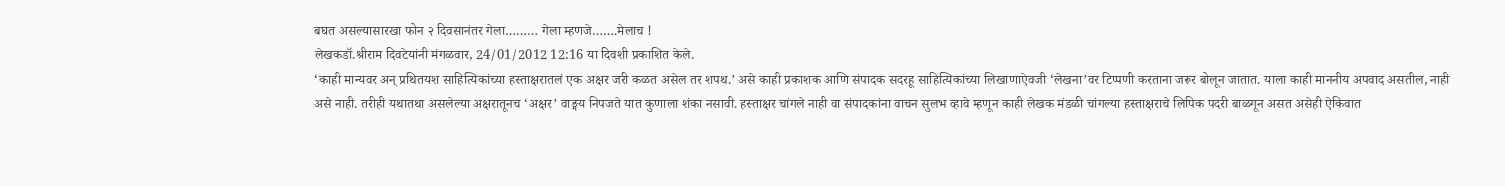बघत असल्यासारखा फोन २ दिवसानंतर गेला……… गेला म्हणजे…….मेलाच !
लेखकडॉ.श्रीराम दिवटेयांनी मंगळवार, 24/01/2012 12:16 या दिवशी प्रकाशित केले.
‘काही मान्यवर अन् प्रथितयश साहित्यिकांच्या हस्ताक्षरातलं एक अक्षर जरी कळत असेल तर शपथ.’ असे काही प्रकाशक आणि संपादक सदरहू साहित्यिकांच्या लिखाणाऐवजी ‘लेखना’वर टिप्पणी करताना जरूर बोलून जातात. याला काही माननीय अपवाद असतील, नाही असे नाही. तरीही यथातथा असलेल्या अक्षरातूनच ‘अक्षर’ वाङ्मय निपजते यात कुणाला शंका नसावी. हस्ताक्षर चांगले नाही वा संपादकांना वाचन सुलभ व्हावे म्हणून काही लेखक मंडळी चांगल्या हस्ताक्षराचे लिपिक पदरी बाळगून असत असेही ऐकिवात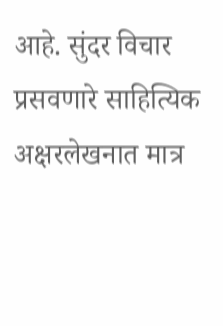आहे. सुंदर विचार प्रसवणारे साहित्यिक अक्षरलेखनात मात्र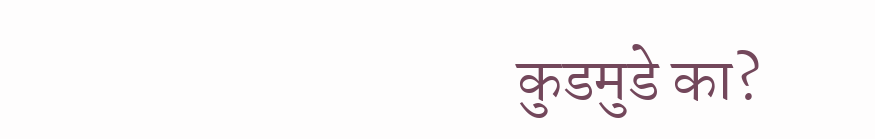कुडमुडे का?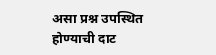असा प्रश्न उपस्थित होण्याची दाट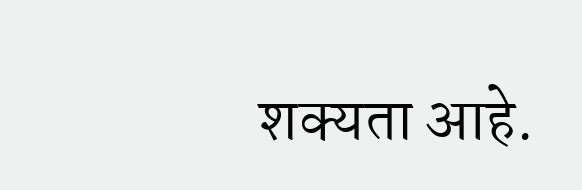शक्यता आहे.